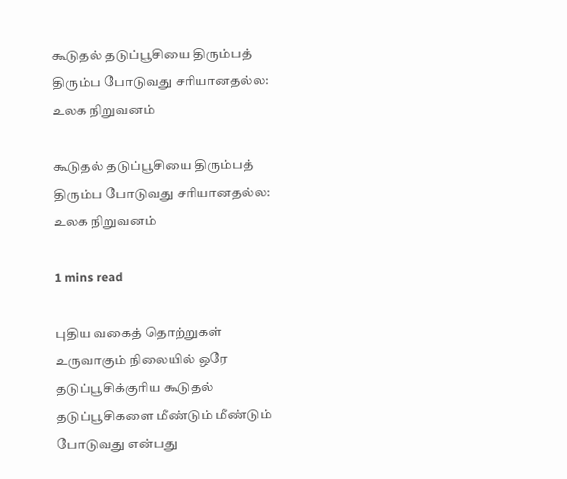கூடுதல் தடுப்பூசியை திரும்பத் திரும்ப போடுவது சரியானதல்ல: உலக நிறுவனம்

கூடுதல் தடுப்பூசியை திரும்பத் திரும்ப போடுவது சரியானதல்ல: உலக நிறுவனம்

1 mins read

புதிய வகைத் தொற்றுகள் உருவாகும் நிலையில் ஒரே தடுப்பூசிக்குரிய கூடுதல் தடுப்பூசிகளை மீண்டும் மீண்டும் போடுவது என்பது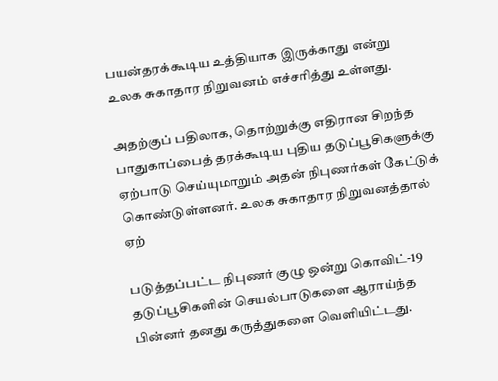பயன்தரக்கூடிய உத்தியாக இருக்காது என்று உலக சுகாதார நிறுவனம் எச்சரித்து உள்ளது.

அதற்குப் பதிலாக, தொற்றுக்கு எதிரான சிறந்த பாதுகாப்பைத் தரக்கூடிய புதிய தடுப்பூசிகளுக்கு ஏற்பாடு செய்யுமாறும் அதன் நிபுணர்கள் கேட்டுக் கொண்டுள்ளனர். உலக சுகாதார நிறுவனத்தால் ஏற்

படுத்தப்பட்ட நிபுணர் குழு ஒன்று கொவிட்-19 தடுப்பூசிகளின் செயல்பாடுகளை ஆராய்ந்த பின்னர் தனது கருத்துகளை வெளியிட்டது.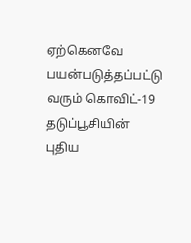ஏற்கெனவே பயன்படுத்தப்பட்டு வரும் கொவிட்-19 தடுப்பூசியின் புதிய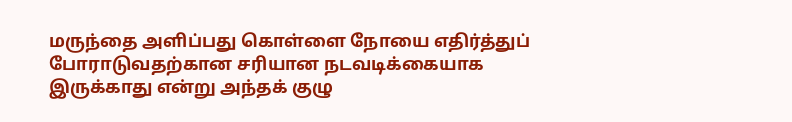மருந்தை அளிப்பது கொள்ளை நோயை எதிர்த்துப் போராடுவதற்கான சரியான நடவடிக்கையாக இருக்காது என்று அந்தக் குழு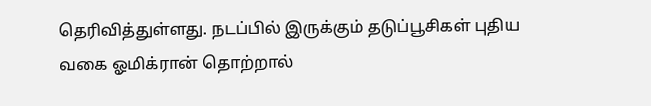தெரிவித்துள்ளது. நடப்பில் இருக்கும் தடுப்பூசிகள் புதிய வகை ஓமிக்ரான் தொற்றால்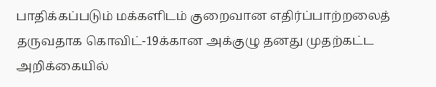பாதிக்கப்படும் மக்களிடம் குறைவான எதிர்ப்பாற்றலைத் தருவதாக கொவிட்-19க்கான அக்குழு தனது முதற்கட்ட அறிக்கையில்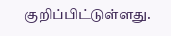குறிப்பிட்டுள்ளது.